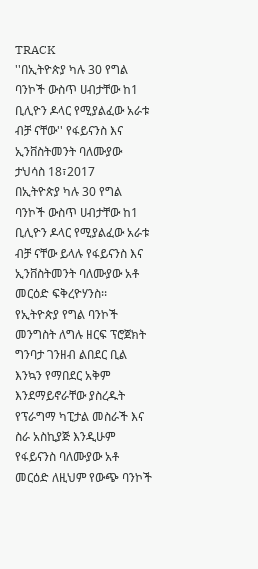TRACK
''በኢትዮጵያ ካሉ 30 የግል ባንኮች ውስጥ ሀብታቸው ከ1 ቢሊዮን ዶላር የሚያልፈው አራቱ ብቻ ናቸው'' የፋይናንስ እና ኢንቨስትመንት ባለሙያው
ታህሳስ 18፣2017
በኢትዮጵያ ካሉ 30 የግል ባንኮች ውስጥ ሀብታቸው ከ1 ቢሊዮን ዶላር የሚያልፈው አራቱ ብቻ ናቸው ይላሉ የፋይናንስ እና ኢንቨስትመንት ባለሙያው አቶ መርዕድ ፍቅረዮሃንስ፡፡
የኢትዮጵያ የግል ባንኮች መንግስት ለግሉ ዘርፍ ፕሮጀክት ግንባታ ገንዘብ ልበደር ቢል እንኳን የማበደር አቅም እንደማይኖራቸው ያስረዱት የፕራግማ ካፒታል መስራች እና ስራ አስኪያጅ እንዲሁም የፋይናንስ ባለሙያው አቶ መርዕድ ለዚህም የውጭ ባንኮች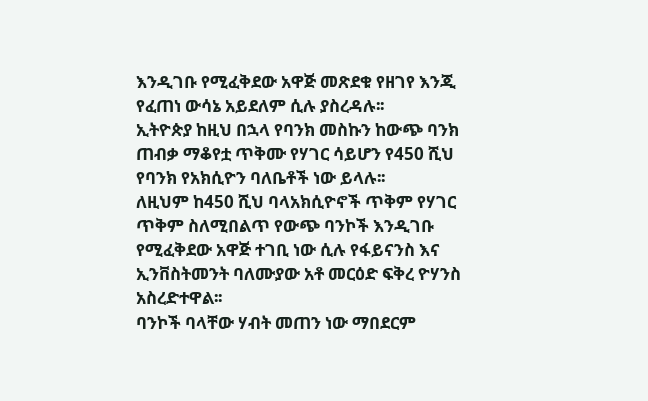እንዲገቡ የሚፈቅደው አዋጅ መጽደቁ የዘገየ እንጂ የፈጠነ ውሳኔ አይደለም ሲሉ ያስረዳሉ፡፡
ኢትዮጵያ ከዚህ በኋላ የባንክ መስኩን ከውጭ ባንክ ጠብቃ ማቆየቷ ጥቅሙ የሃገር ሳይሆን የ450 ሺህ የባንክ የአክሲዮን ባለቤቶች ነው ይላሉ፡፡
ለዚህም ከ450 ሺህ ባላአክሲዮኖች ጥቅም የሃገር ጥቅም ስለሚበልጥ የውጭ ባንኮች እንዲገቡ የሚፈቅደው አዋጅ ተገቢ ነው ሲሉ የፋይናንስ እና ኢንቨስትመንት ባለሙያው አቶ መርዕድ ፍቅረ ዮሃንስ አስረድተዋል፡፡
ባንኮች ባላቸው ሃብት መጠን ነው ማበደርም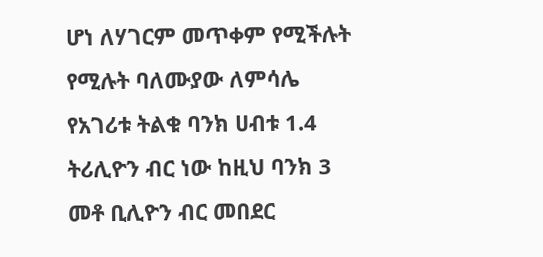ሆነ ለሃገርም መጥቀም የሚችሉት የሚሉት ባለሙያው ለምሳሌ የአገሪቱ ትልቁ ባንክ ሀብቱ 1.4 ትሪሊዮን ብር ነው ከዚህ ባንክ 3 መቶ ቢሊዮን ብር መበደር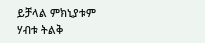ይቻላል ምክኒያቱም ሃብቱ ትልቅ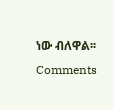ነው ብለዋል፡፡
Comments